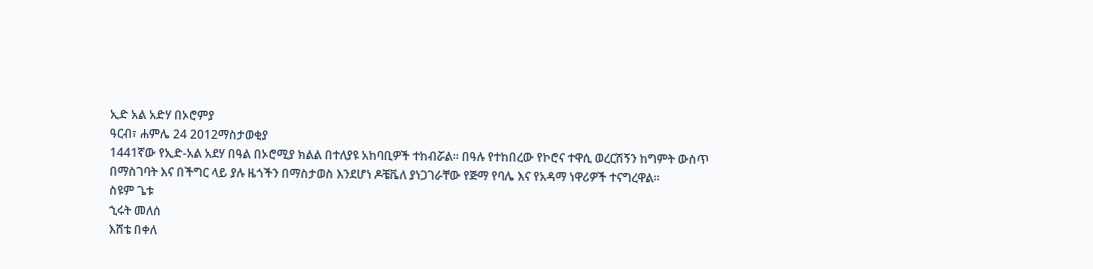ኢድ አል አድሃ በኦሮምያ
ዓርብ፣ ሐምሌ 24 2012ማስታወቂያ
1441ኛው የኢድ-አል አደሃ በዓል በኦሮሚያ ክልል በተለያዩ አከባቢዎች ተከብሯል፡፡ በዓሉ የተከበረው የኮሮና ተዋሲ ወረርሽኝን ከግምት ውስጥ በማስገባት እና በችግር ላይ ያሉ ዜጎችን በማስታወስ እንደሆነ ዶቼቬለ ያነጋገራቸው የጅማ የባሌ እና የአዳማ ነዋሪዎች ተናግረዋል።
ስዩም ጌቱ
ኂሩት መለሰ
እሸቴ በቀለ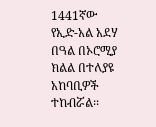1441ኛው የኢድ-አል አደሃ በዓል በኦሮሚያ ክልል በተለያዩ አከባቢዎች ተከብሯል፡፡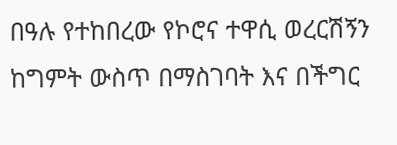በዓሉ የተከበረው የኮሮና ተዋሲ ወረርሽኝን ከግምት ውስጥ በማስገባት እና በችግር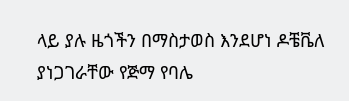ላይ ያሉ ዜጎችን በማስታወስ እንደሆነ ዶቼቬለ ያነጋገራቸው የጅማ የባሌ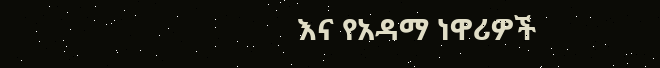እና የአዳማ ነዋሪዎች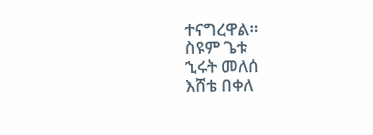ተናግረዋል።
ስዩም ጌቱ
ኂሩት መለሰ
እሸቴ በቀለ